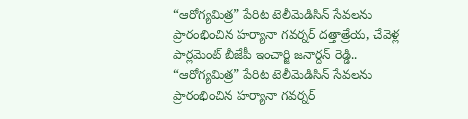“ఆరోగ్యమిత్ర” పేరిట టెలీమెడిసిన్ సేవలను ప్రారంభించిన హర్యానా గవర్నర్ దత్తాత్రేయ, చేవెళ్ల పార్లమెంట్ బీజేపీ ఇంచార్జి జనార్దన్ రెడ్డి..
“ఆరోగ్యమిత్ర” పేరిట టెలీమెడిసిన్ సేవలను ప్రారంభించిన హర్యానా గవర్నర్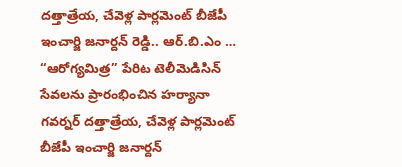దత్తాత్రేయ, చేవెళ్ల పార్లమెంట్ బీజేపీ ఇంచార్జి జనార్దన్ రెడ్డి.. ఆర్.బి.ఎం …
“ఆరోగ్యమిత్ర” పేరిట టెలీమెడిసిన్ సేవలను ప్రారంభించిన హర్యానా గవర్నర్ దత్తాత్రేయ, చేవెళ్ల పార్లమెంట్ బీజేపీ ఇంచార్జి జనార్దన్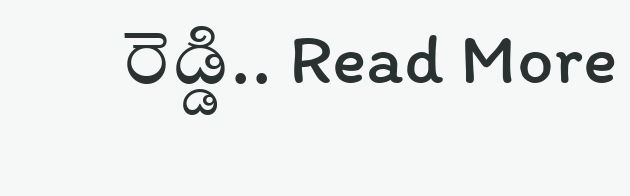రెడ్డి.. Read More